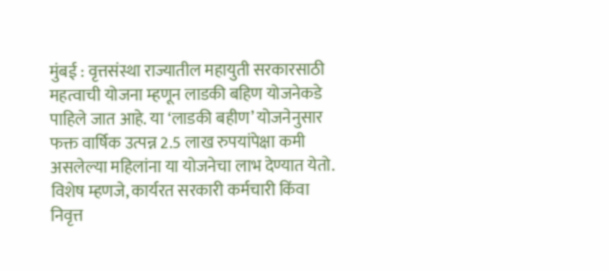मुंबई : वृत्तसंस्था राज्यातील महायुती सरकारसाठी महत्वाची योजना म्हणून लाडकी बहिण योजनेकडे पाहिले जात आहे. या ‘लाडकी बहीण’ योजनेनुसार फक्त वार्षिक उत्पन्न 2.5 लाख रुपयांपेक्षा कमी असलेल्या महिलांना या योजनेचा लाभ देण्यात येतो. विशेष म्हणजे, कार्यरत सरकारी कर्मचारी किंवा निवृत्त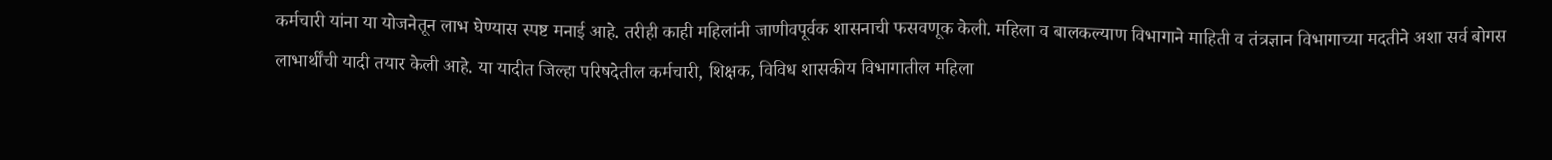कर्मचारी यांना या योजनेतून लाभ घेण्यास स्पष्ट मनाई आहे. तरीही काही महिलांनी जाणीवपूर्वक शासनाची फसवणूक केली. महिला व बालकल्याण विभागाने माहिती व तंत्रज्ञान विभागाच्या मदतीने अशा सर्व बोगस लाभार्थींची यादी तयार केली आहे. या यादीत जिल्हा परिषदेतील कर्मचारी, शिक्षक, विविध शासकीय विभागातील महिला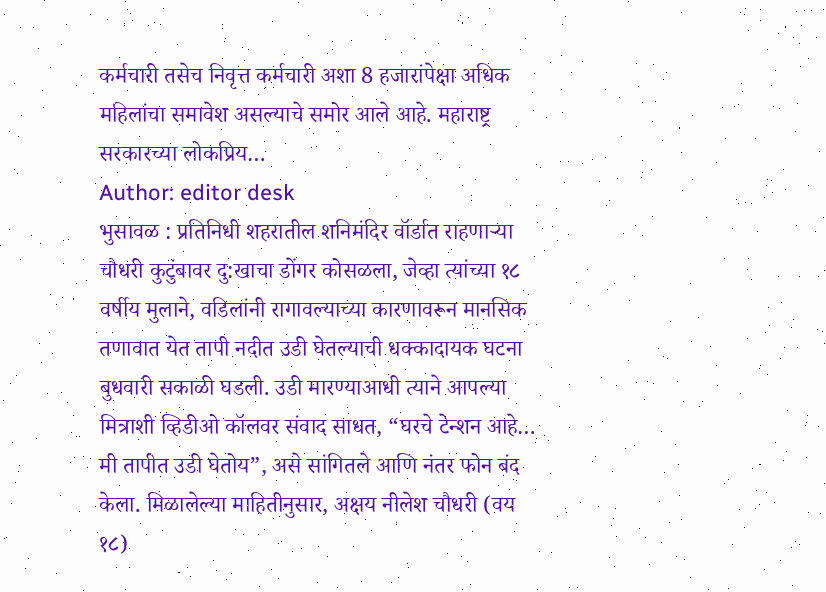कर्मचारी तसेच निवृत्त कर्मचारी अशा 8 हजारांपेक्षा अधिक महिलांचा समावेश असल्याचे समोर आले आहे. महाराष्ट्र सरकारच्या लोकप्रिय…
Author: editor desk
भुसावळ : प्रतिनिधी शहरातील शनिमंदिर वॉर्डात राहणाऱ्या चौधरी कुटुंबावर दु:खाचा डोंगर कोसळला, जेव्हा त्यांच्या १८ वर्षीय मुलाने, वडिलांनी रागावल्याच्या कारणावरून मानसिक तणावात येत तापी नदीत उडी घेतल्याची धक्कादायक घटना बुधवारी सकाळी घडली. उडी मारण्याआधी त्याने आपल्या मित्राशी व्हिडीओ कॉलवर संवाद साधत, “घरचे टेन्शन आहे… मी तापीत उडी घेतोय”, असे सांगितले आणि नंतर फोन बंद केला. मिळालेल्या माहितीनुसार, अक्षय नीलेश चौधरी (वय १८)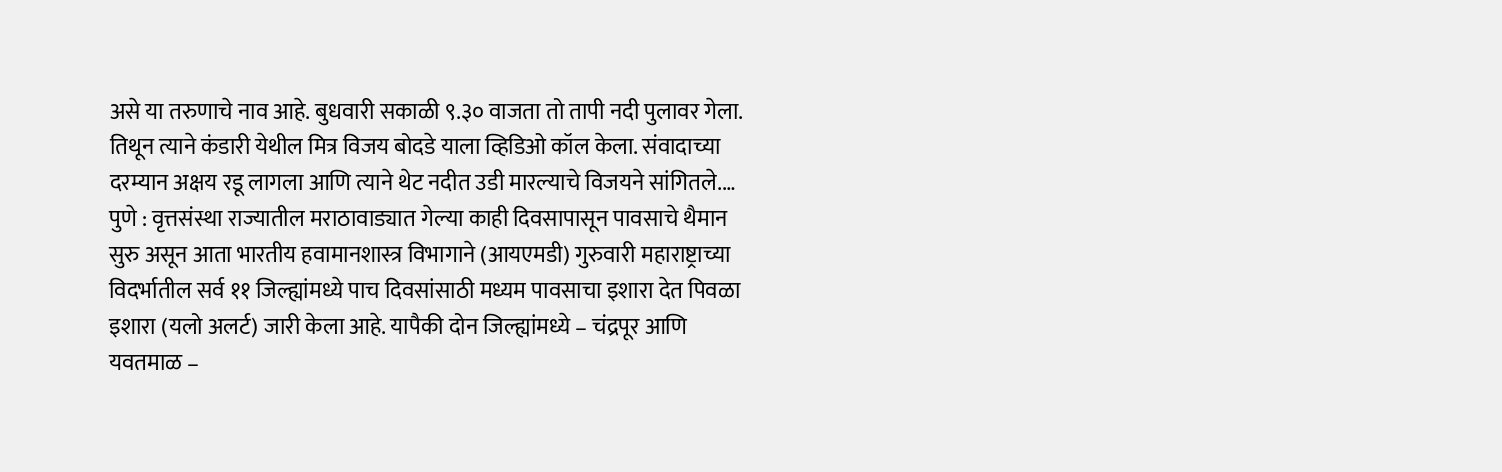असे या तरुणाचे नाव आहे. बुधवारी सकाळी ९.३० वाजता तो तापी नदी पुलावर गेला. तिथून त्याने कंडारी येथील मित्र विजय बोदडे याला व्हिडिओ कॉल केला. संवादाच्या दरम्यान अक्षय रडू लागला आणि त्याने थेट नदीत उडी मारल्याचे विजयने सांगितले.…
पुणे : वृत्तसंस्था राज्यातील मराठावाड्यात गेल्या काही दिवसापासून पावसाचे थैमान सुरु असून आता भारतीय हवामानशास्त्र विभागाने (आयएमडी) गुरुवारी महाराष्ट्राच्या विदर्भातील सर्व ११ जिल्ह्यांमध्ये पाच दिवसांसाठी मध्यम पावसाचा इशारा देत पिवळा इशारा (यलो अलर्ट) जारी केला आहे. यापैकी दोन जिल्ह्यांमध्ये – चंद्रपूर आणि यवतमाळ –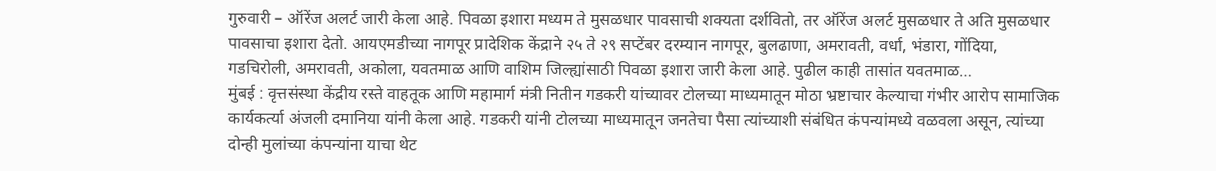गुरुवारी – ऑरेंज अलर्ट जारी केला आहे. पिवळा इशारा मध्यम ते मुसळधार पावसाची शक्यता दर्शवितो, तर ऑरेंज अलर्ट मुसळधार ते अति मुसळधार पावसाचा इशारा देतो. आयएमडीच्या नागपूर प्रादेशिक केंद्राने २५ ते २९ सप्टेंबर दरम्यान नागपूर, बुलढाणा, अमरावती, वर्धा, भंडारा, गोंदिया, गडचिरोली, अमरावती, अकोला, यवतमाळ आणि वाशिम जिल्ह्यांसाठी पिवळा इशारा जारी केला आहे. पुढील काही तासांत यवतमाळ…
मुंबई : वृत्तसंस्था केंद्रीय रस्ते वाहतूक आणि महामार्ग मंत्री नितीन गडकरी यांच्यावर टोलच्या माध्यमातून मोठा भ्रष्टाचार केल्याचा गंभीर आरोप सामाजिक कार्यकर्त्या अंजली दमानिया यांनी केला आहे. गडकरी यांनी टोलच्या माध्यमातून जनतेचा पैसा त्यांच्याशी संबंधित कंपन्यांमध्ये वळवला असून, त्यांच्या दोन्ही मुलांच्या कंपन्यांना याचा थेट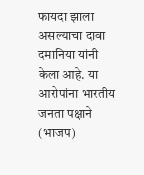फायदा झाला असल्याचा दावा दमानिया यांनी केला आहे. या आरोपांना भारतीय जनता पक्षाने (भाजप)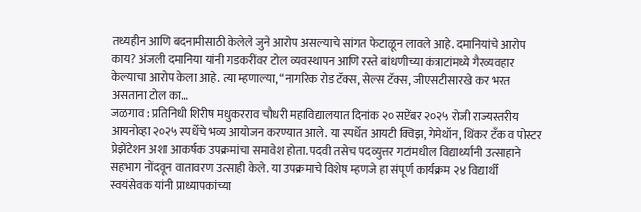तथ्यहीन आणि बदनामीसाठी केलेले जुने आरोप असल्याचे सांगत फेटाळून लावले आहे. दमानियांचे आरोप काय? अंजली दमानिया यांनी गडकरींवर टोल व्यवस्थापन आणि रस्ते बांधणीच्या कंत्राटांमध्ये गैरव्यवहार केल्याचा आरोप केला आहे. त्या म्हणाल्या, “नागरिक रोड टॅक्स, सेल्स टॅक्स, जीएसटीसारखे कर भरत असताना टोल का…
जळगाव : प्रतिनिधी शिरीष मधुकरराव चौधरी महाविद्यालयात दिनांक २० सप्टेंबर २०२५ रोजी राज्यस्तरीय आयनोव्हा २०२५ स्पर्धेचे भव्य आयोजन करण्यात आले. या स्पर्धेत आयटी क्विझ, गेमेथॉन, थिंकर टँक व पोस्टर प्रेझेंटेशन अशा आकर्षक उपक्रमांचा समावेश होता. पदवी तसेच पदव्युत्तर गटांमधील विद्यार्थ्यांनी उत्साहाने सहभाग नोंदवून वातावरण उत्साही केले. या उपक्रमाचे विशेष म्हणजे हा संपूर्ण कार्यक्रम २४ विद्यार्थी स्वयंसेवक यांनी प्राध्यापकांच्या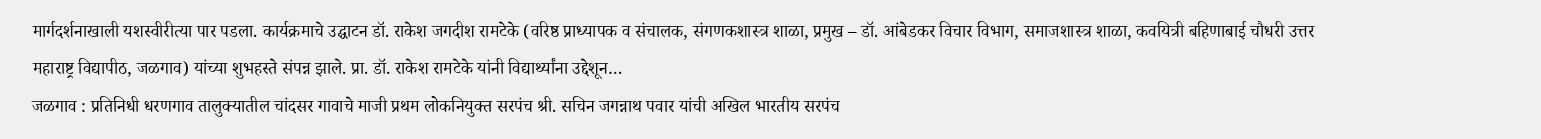मार्गदर्शनाखाली यशस्वीरीत्या पार पडला. कार्यक्रमाचे उद्घाटन डॉ. राकेश जगदीश रामटेके (वरिष्ठ प्राध्यापक व संचालक, संगणकशास्त्र शाळा, प्रमुख – डॉ. आंबेडकर विचार विभाग, समाजशास्त्र शाळा, कवयित्री बहिणाबाई चौधरी उत्तर महाराष्ट्र विद्यापीठ, जळगाव) यांच्या शुभहस्ते संपन्न झाले. प्रा. डॉ. राकेश रामटेके यांनी विद्यार्थ्यांना उद्देशून…
जळगाव : प्रतिनिधी धरणगाव तालुक्यातील चांदसर गावाचे माजी प्रथम लोकनियुक्त सरपंच श्री. सचिन जगन्नाथ पवार यांची अखिल भारतीय सरपंच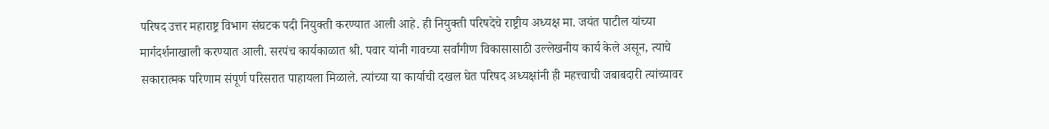परिषद उत्तर महाराष्ट्र विभाग संघटक पदी नियुक्ती करण्यात आली आहे. ही नियुक्ती परिषदेचे राष्ट्रीय अध्यक्ष मा. जयंत पाटील यांच्या मार्गदर्शनाखाली करण्यात आली. सरपंच कार्यकाळात श्री. पवार यांनी गावच्या सर्वांगीण विकासासाठी उल्लेखनीय कार्य केले असून, त्याचे सकारात्मक परिणाम संपूर्ण परिसरात पाहायला मिळाले. त्यांच्या या कार्याची दखल घेत परिषद अध्यक्षांनी ही महत्त्वाची जबाबदारी त्यांच्यावर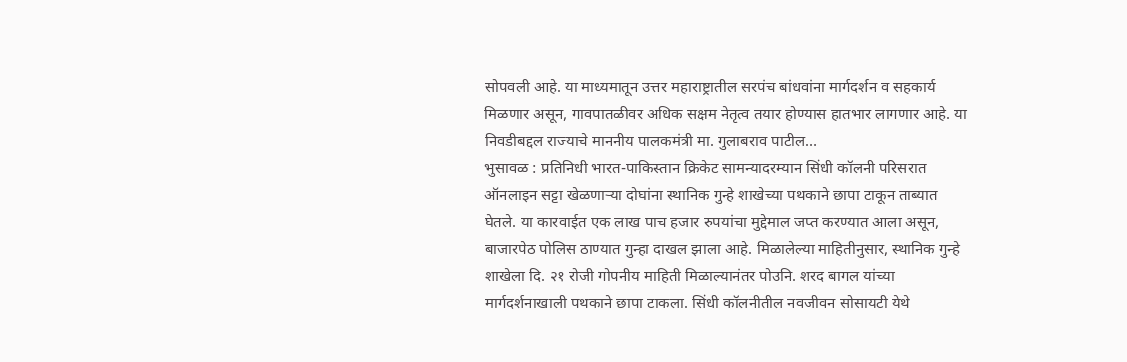सोपवली आहे. या माध्यमातून उत्तर महाराष्ट्रातील सरपंच बांधवांना मार्गदर्शन व सहकार्य मिळणार असून, गावपातळीवर अधिक सक्षम नेतृत्व तयार होण्यास हातभार लागणार आहे. या निवडीबद्दल राज्याचे माननीय पालकमंत्री मा. गुलाबराव पाटील…
भुसावळ : प्रतिनिधी भारत-पाकिस्तान क्रिकेट सामन्यादरम्यान सिंधी कॉलनी परिसरात ऑनलाइन सट्टा खेळणाऱ्या दोघांना स्थानिक गुन्हे शाखेच्या पथकाने छापा टाकून ताब्यात घेतले. या कारवाईत एक लाख पाच हजार रुपयांचा मुद्देमाल जप्त करण्यात आला असून, बाजारपेठ पोलिस ठाण्यात गुन्हा दाखल झाला आहे. मिळालेल्या माहितीनुसार, स्थानिक गुन्हे शाखेला दि. २१ रोजी गोपनीय माहिती मिळाल्यानंतर पोउनि. शरद बागल यांच्या मार्गदर्शनाखाली पथकाने छापा टाकला. सिंधी कॉलनीतील नवजीवन सोसायटी येथे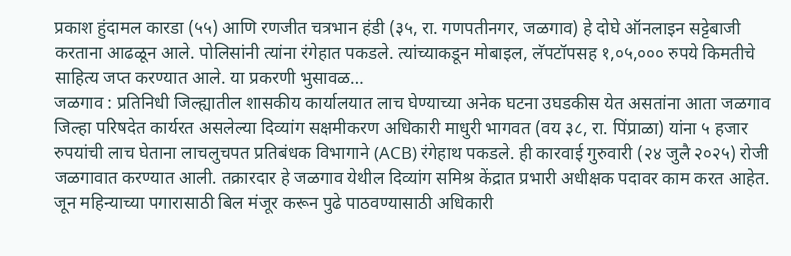प्रकाश हुंदामल कारडा (५५) आणि रणजीत चत्रभान हंडी (३५, रा. गणपतीनगर, जळगाव) हे दोघे ऑनलाइन सट्टेबाजी करताना आढळून आले. पोलिसांनी त्यांना रंगेहात पकडले. त्यांच्याकडून मोबाइल, लॅपटॉपसह १,०५,००० रुपये किमतीचे साहित्य जप्त करण्यात आले. या प्रकरणी भुसावळ…
जळगाव : प्रतिनिधी जिल्ह्यातील शासकीय कार्यालयात लाच घेण्याच्या अनेक घटना उघडकीस येत असतांना आता जळगाव जिल्हा परिषदेत कार्यरत असलेल्या दिव्यांग सक्षमीकरण अधिकारी माधुरी भागवत (वय ३८, रा. पिंप्राळा) यांना ५ हजार रुपयांची लाच घेताना लाचलुचपत प्रतिबंधक विभागाने (ACB) रंगेहाथ पकडले. ही कारवाई गुरुवारी (२४ जुलै २०२५) रोजी जळगावात करण्यात आली. तक्रारदार हे जळगाव येथील दिव्यांग समिश्र केंद्रात प्रभारी अधीक्षक पदावर काम करत आहेत. जून महिन्याच्या पगारासाठी बिल मंजूर करून पुढे पाठवण्यासाठी अधिकारी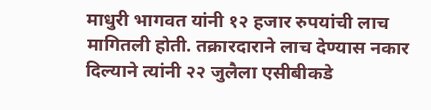माधुरी भागवत यांनी १२ हजार रुपयांची लाच मागितली होती. तक्रारदाराने लाच देण्यास नकार दिल्याने त्यांनी २२ जुलैला एसीबीकडे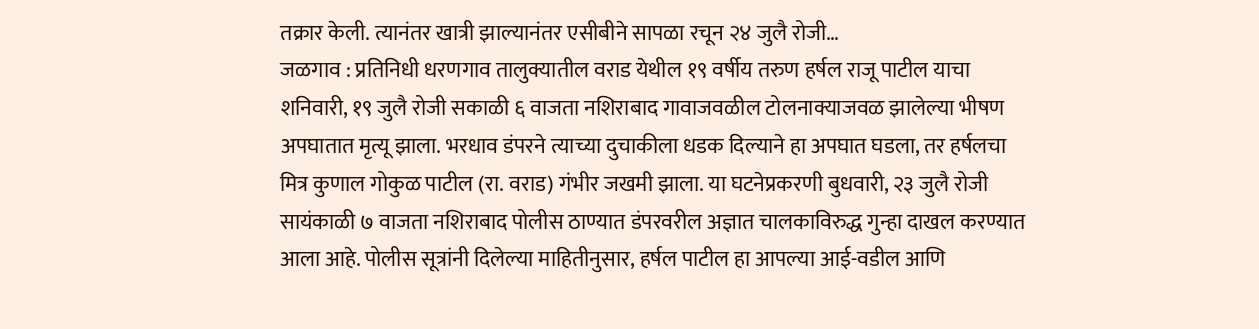तक्रार केली. त्यानंतर खात्री झाल्यानंतर एसीबीने सापळा रचून २४ जुलै रोजी…
जळगाव : प्रतिनिधी धरणगाव तालुक्यातील वराड येथील १९ वर्षीय तरुण हर्षल राजू पाटील याचा शनिवारी, १९ जुलै रोजी सकाळी ६ वाजता नशिराबाद गावाजवळील टोलनाक्याजवळ झालेल्या भीषण अपघातात मृत्यू झाला. भरधाव डंपरने त्याच्या दुचाकीला धडक दिल्याने हा अपघात घडला, तर हर्षलचा मित्र कुणाल गोकुळ पाटील (रा. वराड) गंभीर जखमी झाला. या घटनेप्रकरणी बुधवारी, २३ जुलै रोजी सायंकाळी ७ वाजता नशिराबाद पोलीस ठाण्यात डंपरवरील अज्ञात चालकाविरुद्ध गुन्हा दाखल करण्यात आला आहे. पोलीस सूत्रांनी दिलेल्या माहितीनुसार, हर्षल पाटील हा आपल्या आई-वडील आणि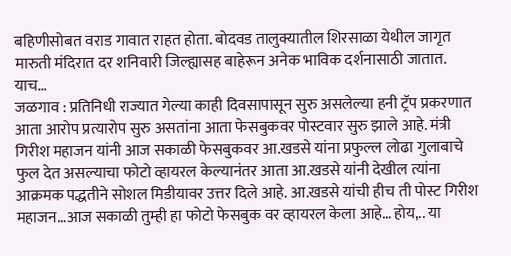बहिणीसोबत वराड गावात राहत होता. बोदवड तालुक्यातील शिरसाळा येथील जागृत मारुती मंदिरात दर शनिवारी जिल्ह्यासह बाहेरून अनेक भाविक दर्शनासाठी जातात. याच…
जळगाव : प्रतिनिधी राज्यात गेल्या काही दिवसापासून सुरु असलेल्या हनी ट्रॅप प्रकरणात आता आरोप प्रत्यारोप सुरु असतांना आता फेसबुकवर पोस्टवार सुरु झाले आहे. मंत्री गिरीश महाजन यांनी आज सकाळी फेसबुकवर आ.खडसे यांना प्रफुल्ल लोढा गुलाबाचे फुल देत असल्याचा फोटो व्हायरल केल्यानंतर आता आ.खडसे यांनी देखील त्यांना आक्रमक पद्धतीने सोशल मिडीयावर उत्तर दिले आहे. आ.खडसे यांची हीच ती पोस्ट गिरीश महाजन…आज सकाळी तुम्ही हा फोटो फेसबुक वर व्हायरल केला आहे… होय,.. या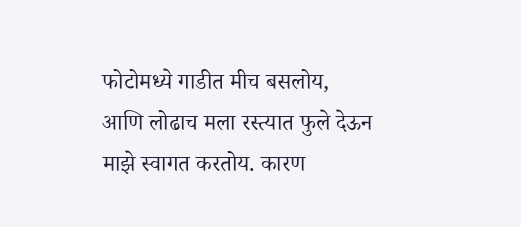फोटोमध्ये गाडीत मीच बसलोय, आणि लोढाच मला रस्त्यात फुले देऊन माझे स्वागत करतोय. कारण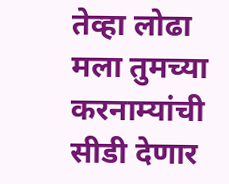तेव्हा लोढा मला तुमच्या करनाम्यांची सीडी देणार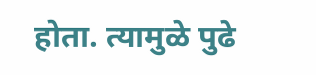होता. त्यामुळे पुढे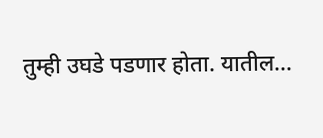तुम्ही उघडे पडणार होता. यातील…